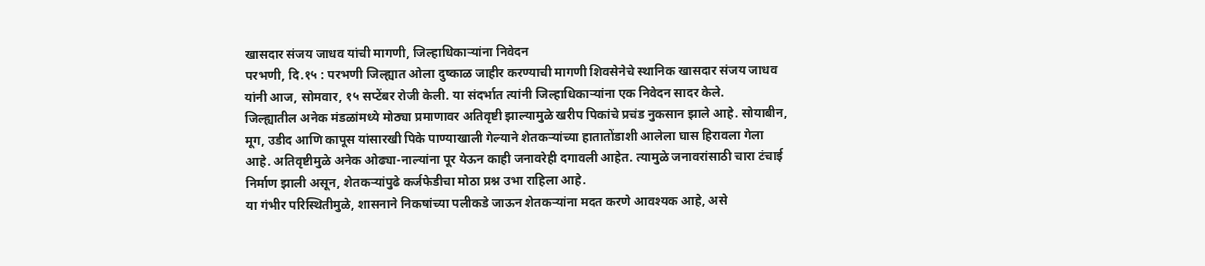खासदार संजय जाधव यांची मागणी, जिल्हाधिकाऱ्यांना निवेदन
परभणी, दि.१५ : परभणी जिल्ह्यात ओला दुष्काळ जाहीर करण्याची मागणी शिवसेनेचे स्थानिक खासदार संजय जाधव यांनी आज, सोमवार, १५ सप्टेंबर रोजी केली. या संदर्भात त्यांनी जिल्हाधिकाऱ्यांना एक निवेदन सादर केले.
जिल्ह्यातील अनेक मंडळांमध्ये मोठ्या प्रमाणावर अतिवृष्टी झाल्यामुळे खरीप पिकांचे प्रचंड नुकसान झाले आहे. सोयाबीन, मूग, उडीद आणि कापूस यांसारखी पिके पाण्याखाली गेल्याने शेतकऱ्यांच्या हातातोंडाशी आलेला घास हिरावला गेला आहे. अतिवृष्टीमुळे अनेक ओढ्या-नाल्यांना पूर येऊन काही जनावरेही दगावली आहेत. त्यामुळे जनावरांसाठी चारा टंचाई निर्माण झाली असून, शेतकऱ्यांपुढे कर्जफेडीचा मोठा प्रश्न उभा राहिला आहे.
या गंभीर परिस्थितीमुळे, शासनाने निकषांच्या पलीकडे जाऊन शेतकऱ्यांना मदत करणे आवश्यक आहे, असे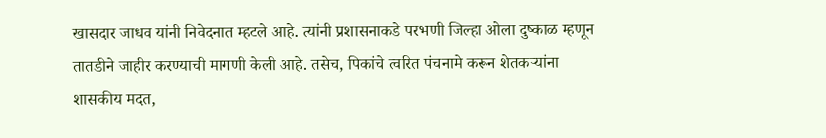खासदार जाधव यांनी निवेदनात म्हटले आहे. त्यांनी प्रशासनाकडे परभणी जिल्हा ओला दुष्काळ म्हणून तातडीने जाहीर करण्याची मागणी केली आहे. तसेच, पिकांचे त्वरित पंचनामे करून शेतकऱ्यांना शासकीय मदत,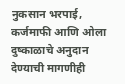नुकसान भरपाई, कर्जमाफी आणि ओला दुष्काळाचे अनुदान देण्याची मागणीही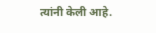त्यांनी केली आहे.